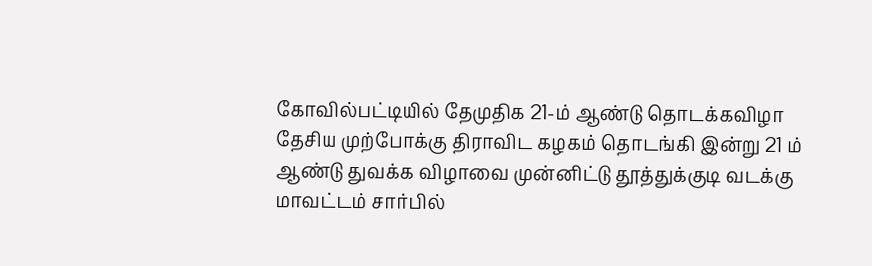கோவில்பட்டியில் தேமுதிக 21-ம் ஆண்டு தொடக்கவிழா
தேசிய முற்போக்கு திராவிட கழகம் தொடங்கி இன்று 21 ம் ஆண்டு துவக்க விழாவை முன்னிட்டு தூத்துக்குடி வடக்கு மாவட்டம் சார்பில்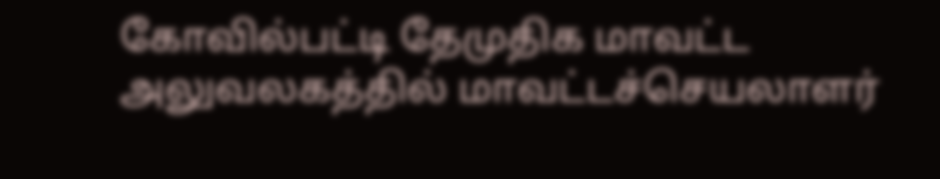கோவில்பட்டி தேமுதிக மாவட்ட அலுவலகத்தில் மாவட்டச்செயலாளர்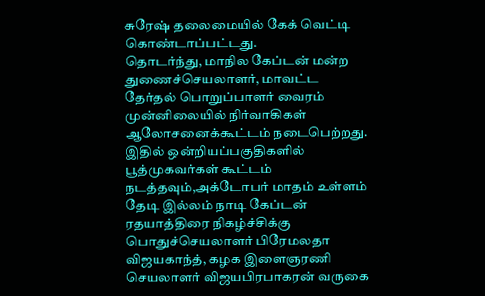சுரேஷ் தலைமையில் கேக் வெட்டி கொண்டாப்பட்டது.
தொடர்ந்து, மாநில கேப்டன் மன்ற துணைச்செயலாளர், மாவட்ட தேர்தல் பொறுப்பாளர் வைரம் முன்னிலையில் நிர்வாகிகள் ஆலோசனைக்கூட்டம் நடைபெற்றது.
இதில் ஒன்றியப்பகுதிகளில் பூத்முகவர்கள் கூட்டம் நடத்தவும்,அக்டோபர் மாதம் உள்ளம் தேடி இல்லம் நாடி கேப்டன் ரதயாத்திரை நிகழ்ச்சிக்கு பொதுச்செயலாளர் பிரேமலதா விஜயகாந்த், கழக இளைஞரணி செயலாளர் விஜயபிரபாகரன் வருகை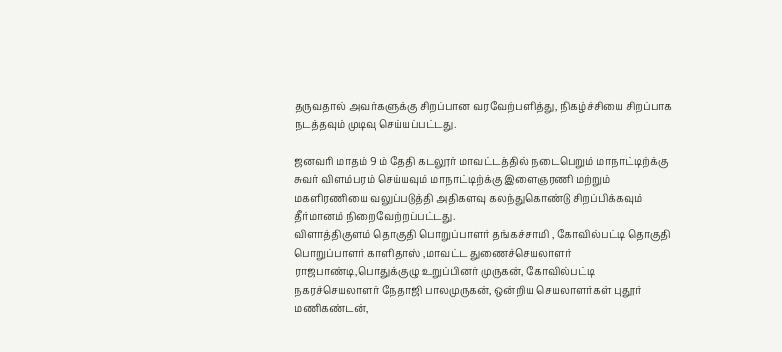தருவதால் அவர்களுக்கு சிறப்பான வரவேற்பளித்து, நிகழ்ச்சியை சிறப்பாக நடத்தவும் முடிவு செய்யப்பட்டது.

ஜனவரி மாதம் 9 ம் தேதி கடலூர் மாவட்டத்தில் நடைபெறும் மாநாட்டிற்க்கு சுவர் விளம்பரம் செய்யவும் மாநாட்டிற்க்கு இளைஞரணி மற்றும் மகளிரணியை வலுப்படுத்தி அதிகளவு கலந்துகொண்டு சிறப்பிக்கவும் தீர்மானம் நிறைவேற்றப்பட்டது.
விளாத்திகுளம் தொகுதி பொறுப்பாளர் தங்கச்சாமி , கோவில்பட்டி தொகுதி பொறுப்பாளர் காளிதாஸ் ,மாவட்ட துணைச்செயலாளர் ராஜபாண்டி,பொதுக்குழு உறுப்பினர் முருகன், கோவில்பட்டி நகரச்செயலாளர் நேதாஜி பாலமுருகன், ஒன்றிய செயலாளர்கள் புதூர் மணிகண்டன்,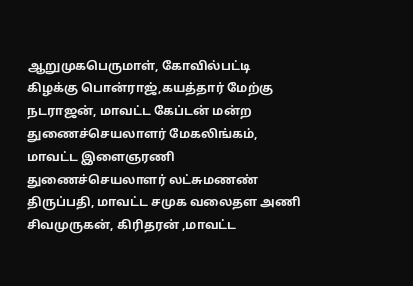ஆறுமுகபெருமாள், கோவில்பட்டி கிழக்கு பொன்ராஜ்,கயத்தார் மேற்கு நடராஜன், மாவட்ட கேப்டன் மன்ற துணைச்செயலாளர் மேகலிங்கம், மாவட்ட இளைஞரணி துணைச்செயலாளர் லட்சுமணண் திருப்பதி, மாவட்ட சமுக வலைதள அணி சிவமுருகன், கிரிதரன் ,மாவட்ட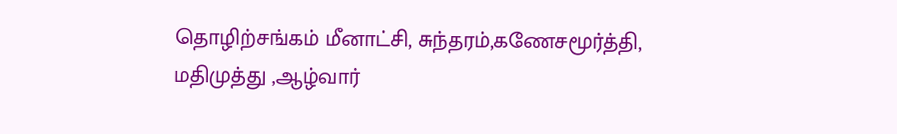தொழிற்சங்கம் மீனாட்சி, சுந்தரம்,கணேசமூர்த்தி, மதிமுத்து ,ஆழ்வார்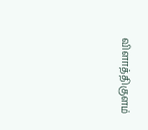விளாத்திகுளம்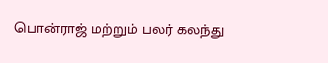பொன்ராஜ் மற்றும் பலர் கலந்து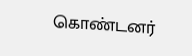கொண்டனர்